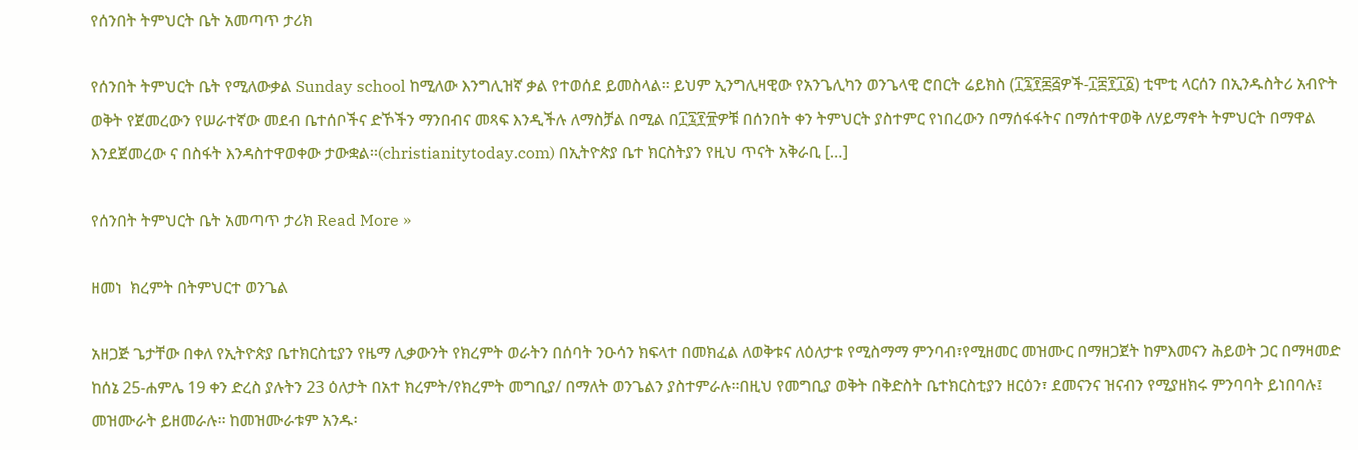የሰንበት ትምህርት ቤት አመጣጥ ታሪክ

የሰንበት ትምህርት ቤት የሚለውቃል Sunday school ከሚለው እንግሊዝኛ ቃል የተወሰደ ይመስላል፡፡ ይህም ኢንግሊዛዊው የአንጌሊካን ወንጌላዊ ሮበርት ሬይክስ (፲፯፻፷፭ዎች-፲፰፻፲፩) ቲሞቲ ላርሰን በኢንዱስትሪ አብዮት ወቅት የጀመረውን የሠራተኛው መደብ ቤተሰቦችና ድኾችን ማንበብና መጻፍ እንዲችሉ ለማስቻል በሚል በ፲፯፻፹ዎቹ በሰንበት ቀን ትምህርት ያስተምር የነበረውን በማሰፋፋትና በማሰተዋወቅ ለሃይማኖት ትምህርት በማዋል እንደጀመረው ና በስፋት እንዳስተዋወቀው ታውቋል፡፡(christianitytoday.com) በኢትዮጵያ ቤተ ክርስትያን የዚህ ጥናት አቅራቢ […]

የሰንበት ትምህርት ቤት አመጣጥ ታሪክ Read More »

ዘመነ  ክረምት በትምህርተ ወንጌል

አዘጋጅ ጌታቸው በቀለ የኢትዮጵያ ቤተክርስቲያን የዜማ ሊቃውንት የክረምት ወራትን በሰባት ንዑሳን ክፍላተ በመክፈል ለወቅቱና ለዕለታቱ የሚስማማ ምንባብ፣የሚዘመር መዝሙር በማዘጋጀት ከምእመናን ሕይወት ጋር በማዛመድ ከሰኔ 25-ሐምሌ 19 ቀን ድረስ ያሉትን 23 ዕለታት በአተ ክረምት/የክረምት መግቢያ/ በማለት ወንጌልን ያስተምራሉ፡፡በዚህ የመግቢያ ወቅት በቅድስት ቤተክርስቲያን ዘርዕን፣ ደመናንና ዝናብን የሚያዘክሩ ምንባባት ይነበባሉ፤ መዝሙራት ይዘመራሉ፡፡ ከመዝሙራቱም አንዱ፡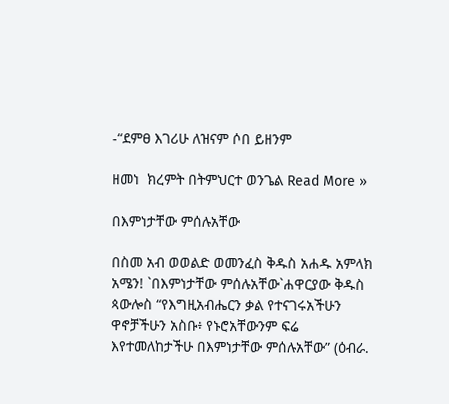-“ደምፀ እገሪሁ ለዝናም ሶበ ይዘንም

ዘመነ  ክረምት በትምህርተ ወንጌል Read More »

በእምነታቸው ምሰሉአቸው

በስመ አብ ወወልድ ወመንፈስ ቅዱስ አሐዱ አምላክ አሜን! `በእምነታቸው ምሰሉአቸው`ሐዋርያው ቅዱስ ጳውሎስ “የእግዚአብሔርን ቃል የተናገሩአችሁን ዋኖቻችሁን አስቡ፥ የኑሮአቸውንም ፍሬ እየተመለከታችሁ በእምነታቸው ምሰሉአቸው” (ዕብራ.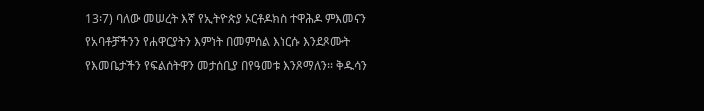13፡7) ባለው መሠረት እኛ የኢትዮጵያ ኦርቶዶክስ ተዋሕዶ ምእመናን የአባቶቻችንን የሐዋርያትን እምነት በመምሰል እነርሱ እንደጾሙት የእመቤታችን የፍልሰትዋን መታሰቢያ በየዓመቱ እንጾማለን፡፡ ቅዱሳን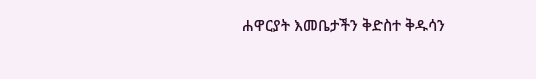ሐዋርያት እመቤታችን ቅድስተ ቅዱሳን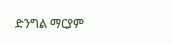ድንግል ማርያም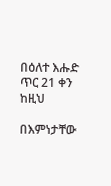በዕለተ እሑድ ጥር 21 ቀን ከዚህ

በእምነታቸው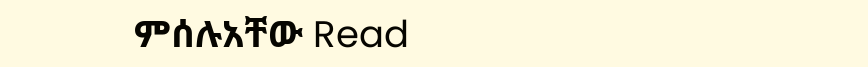ምሰሉአቸው Read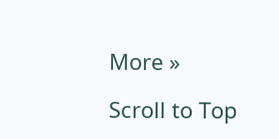More »

Scroll to Top